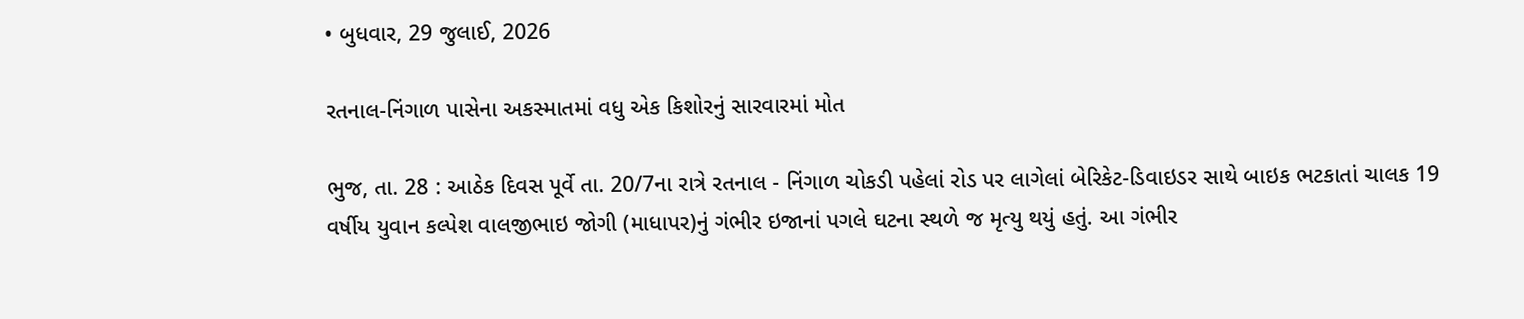• બુધવાર, 29 જુલાઈ, 2026

રતનાલ-નિંગાળ પાસેના અકસ્માતમાં વધુ એક કિશોરનું સારવારમાં મોત

ભુજ, તા. 28 : આઠેક દિવસ પૂર્વે તા. 20/7ના રાત્રે રતનાલ - નિંગાળ ચોકડી પહેલાં રોડ પર લાગેલાં બેરિકેટ-ડિવાઇડર સાથે બાઇક ભટકાતાં ચાલક 19 વર્ષીય યુવાન કલ્પેશ વાલજીભાઇ જોગી (માધાપર)નું ગંભીર ઇજાનાં પગલે ઘટના સ્થળે જ મૃત્યુ થયું હતું. આ ગંભીર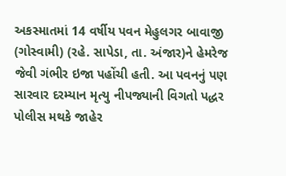અકસ્માતમાં 14 વર્ષીય પવન મેહુલગર બાવાજી (ગોસ્વામી) (રહે. સાપેડા, તા. અંજાર)ને હેમરેજ જેવી ગંભીર ઇજા પહોંચી હતી. આ પવનનું પણ સારવાર દરમ્યાન મૃત્યુ નીપજ્યાની વિગતો પદ્ધર પોલીસ મથકે જાહેર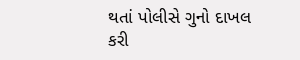થતાં પોલીસે ગુનો દાખલ કરી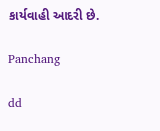કાર્યવાહી આદરી છે.

Panchang

dd